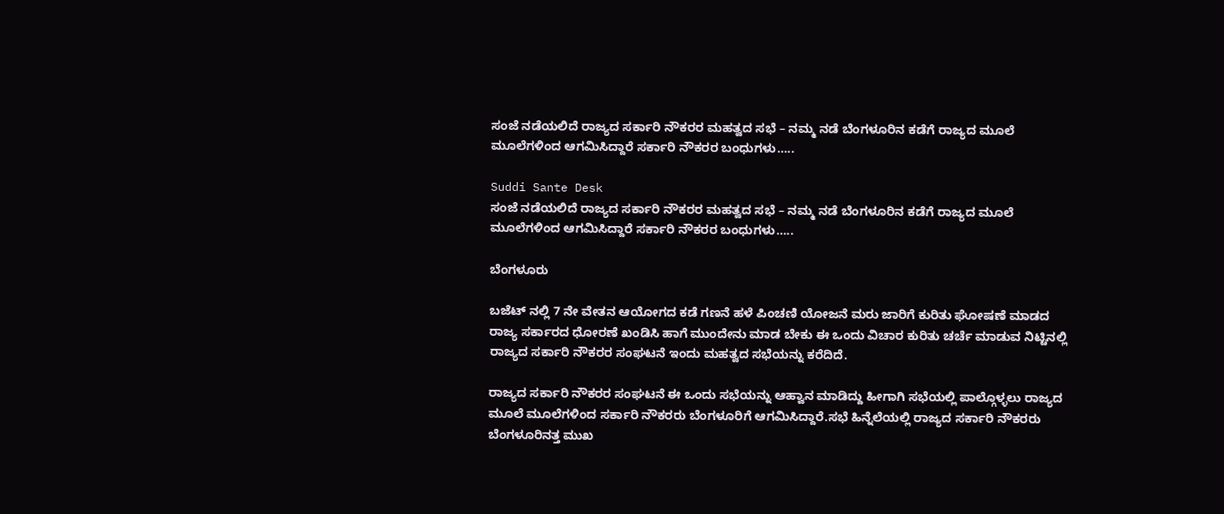ಸಂಜೆ ನಡೆಯಲಿದೆ ರಾಜ್ಯದ ಸರ್ಕಾರಿ ನೌಕರರ ಮಹತ್ವದ ಸಭೆ – ನಮ್ಮ ನಡೆ ಬೆಂಗಳೂರಿನ ಕಡೆಗೆ ರಾಜ್ಯದ ಮೂಲೆ ಮೂಲೆಗಳಿಂದ ಆಗಮಿಸಿದ್ದಾರೆ ಸರ್ಕಾರಿ ನೌಕರರ ಬಂಧುಗಳು…..

Suddi Sante Desk
ಸಂಜೆ ನಡೆಯಲಿದೆ ರಾಜ್ಯದ ಸರ್ಕಾರಿ ನೌಕರರ ಮಹತ್ವದ ಸಭೆ – ನಮ್ಮ ನಡೆ ಬೆಂಗಳೂರಿನ ಕಡೆಗೆ ರಾಜ್ಯದ ಮೂಲೆ ಮೂಲೆಗಳಿಂದ ಆಗಮಿಸಿದ್ದಾರೆ ಸರ್ಕಾರಿ ನೌಕರರ ಬಂಧುಗಳು…..

ಬೆಂಗಳೂರು

ಬಜೆಟ್ ನಲ್ಲಿ 7 ನೇ ವೇತನ ಆಯೋಗದ ಕಡೆ ಗಣನೆ ಹಳೆ ಪಿಂಚಣಿ ಯೋಜನೆ ಮರು ಜಾರಿಗೆ ಕುರಿತು ಘೋಷಣೆ ಮಾಡದ ರಾಜ್ಯ ಸರ್ಕಾರದ ಧೋರಣೆ ಖಂಡಿಸಿ ಹಾಗೆ ಮುಂದೇನು ಮಾಡ ಬೇಕು ಈ ಒಂದು ವಿಚಾರ ಕುರಿತು ಚರ್ಚೆ ಮಾಡುವ ನಿಟ್ಟಿನಲ್ಲಿ ರಾಜ್ಯದ ಸರ್ಕಾರಿ ನೌಕರರ ಸಂಘಟನೆ ಇಂದು ಮಹತ್ವದ ಸಭೆಯನ್ನು ಕರೆದಿದೆ.

ರಾಜ್ಯದ ಸರ್ಕಾರಿ ನೌಕರರ ಸಂಘಟನೆ ಈ ಒಂದು ಸಭೆಯನ್ನು ಆಹ್ವಾನ ಮಾಡಿದ್ದು ಹೀಗಾಗಿ ಸಭೆಯಲ್ಲಿ ಪಾಲ್ಗೊಳ್ಳಲು ರಾಜ್ಯದ ಮೂಲೆ ಮೂಲೆಗಳಿಂದ ಸರ್ಕಾರಿ ನೌಕರರು ಬೆಂಗಳೂರಿಗೆ ಆಗಮಿಸಿದ್ದಾರೆ.ಸಭೆ ಹಿನ್ನೆಲೆಯಲ್ಲಿ ರಾಜ್ಯದ ಸರ್ಕಾರಿ ನೌಕರರು ಬೆಂಗಳೂರಿನತ್ತ ಮುಖ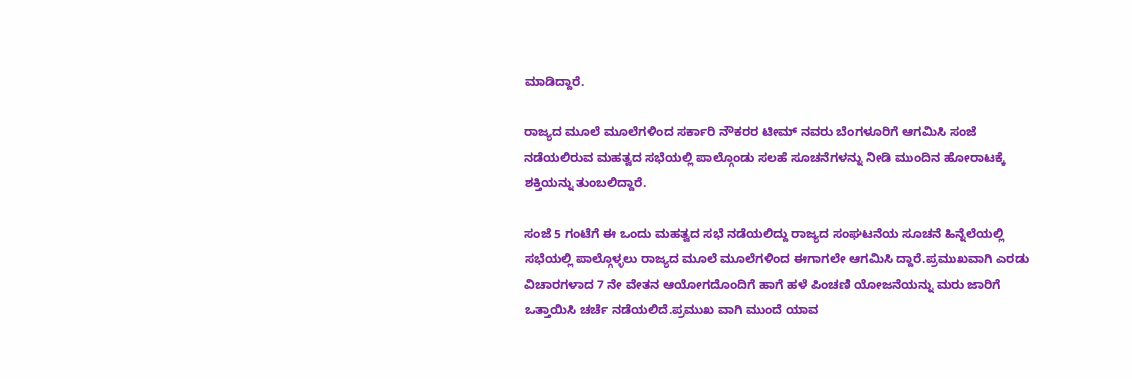ಮಾಡಿದ್ದಾರೆ.

ರಾಜ್ಯದ ಮೂಲೆ ಮೂಲೆಗಳಿಂದ ಸರ್ಕಾರಿ ನೌಕರರ ಟೀಮ್ ನವರು ಬೆಂಗಳೂರಿಗೆ ಆಗಮಿಸಿ ಸಂಜೆ ನಡೆಯಲಿರುವ ಮಹತ್ವದ ಸಭೆಯಲ್ಲಿ ಪಾಲ್ಗೊಂಡು ಸಲಹೆ ಸೂಚನೆಗಳನ್ನು ನೀಡಿ ಮುಂದಿ‌ನ ಹೋರಾಟಕ್ಕೆ ಶಕ್ತಿಯನ್ನು ತುಂಬಲಿದ್ದಾರೆ.

ಸಂಜೆ 5 ಗಂಟೆಗೆ ಈ ಒಂದು ಮಹತ್ವದ ಸಭೆ ನಡೆಯಲಿದ್ದು ರಾಜ್ಯದ ಸಂಘಟನೆಯ ಸೂಚನೆ ಹಿನ್ನೆಲೆಯಲ್ಲಿ ಸಭೆಯಲ್ಲಿ ಪಾಲ್ಗೊಳ್ಳಲು ರಾಜ್ಯದ ಮೂಲೆ ಮೂಲೆಗಳಿಂದ ಈಗಾಗಲೇ ಆಗಮಿಸಿ ದ್ದಾರೆ‌.ಪ್ರಮುಖವಾಗಿ ಎರಡು ವಿಚಾರಗಳಾದ 7 ನೇ ವೇತನ ಆಯೋಗದೊಂದಿಗೆ ಹಾಗೆ ಹಳೆ ಪಿಂಚಣಿ ಯೋಜನೆಯನ್ನು ಮರು ಜಾರಿಗೆ ಒತ್ತಾಯಿಸಿ ಚರ್ಚೆ ನಡೆಯಲಿದೆ.ಪ್ರಮುಖ ವಾಗಿ ಮುಂದೆ ಯಾವ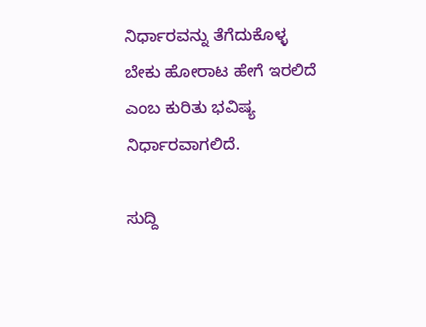ನಿರ್ಧಾರವನ್ನು ತೆಗೆದುಕೊಳ್ಳ ಬೇಕು ಹೋರಾಟ ಹೇಗೆ ಇರಲಿದೆ ಎಂಬ ಕುರಿತು ಭವಿಷ್ಯ ನಿರ್ಧಾರವಾಗಲಿದೆ.

ಸುದ್ದಿ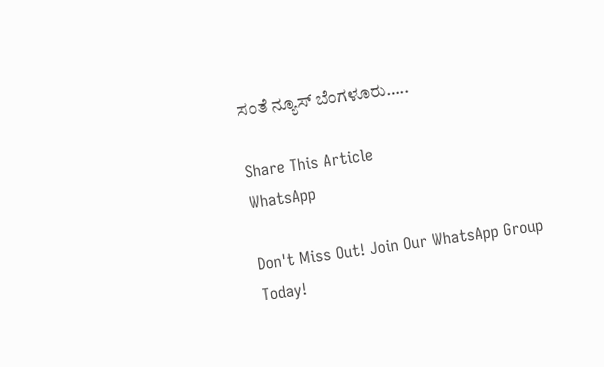ಸಂತೆ ನ್ಯೂಸ್ ಬೆಂಗಳೂರು…..

Share This Article
WhatsApp

Don't Miss Out! Join Our WhatsApp Group Today!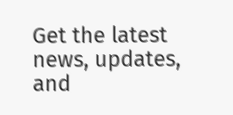Get the latest news, updates, and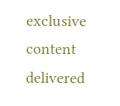exclusive content delivered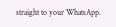straight to your WhatsApp.